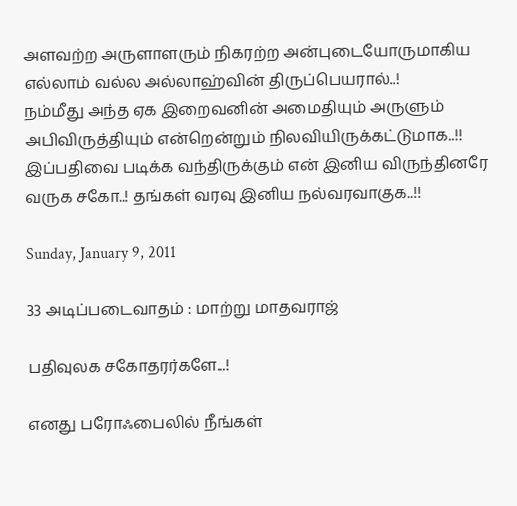அளவற்ற அருளாளரும் நிகரற்ற அன்புடையோருமாகிய எல்லாம் வல்ல அல்லாஹ்வின் திருப்பெயரால்..!
நம்மீது அந்த ஏக இறைவனின் அமைதியும் அருளும் அபிவிருத்தியும் என்றென்றும் நிலவியிருக்கட்டுமாக..!!
இப்பதிவை படிக்க வந்திருக்கும் என் இனிய விருந்தினரே வருக சகோ..! தங்கள் வரவு இனிய நல்வரவாகுக..!!

Sunday, January 9, 2011

33 அடிப்படைவாதம் : மாற்று மாதவராஜ்

பதிவுலக சகோதரர்களே...!

எனது பரோஃபைலில் நீங்கள்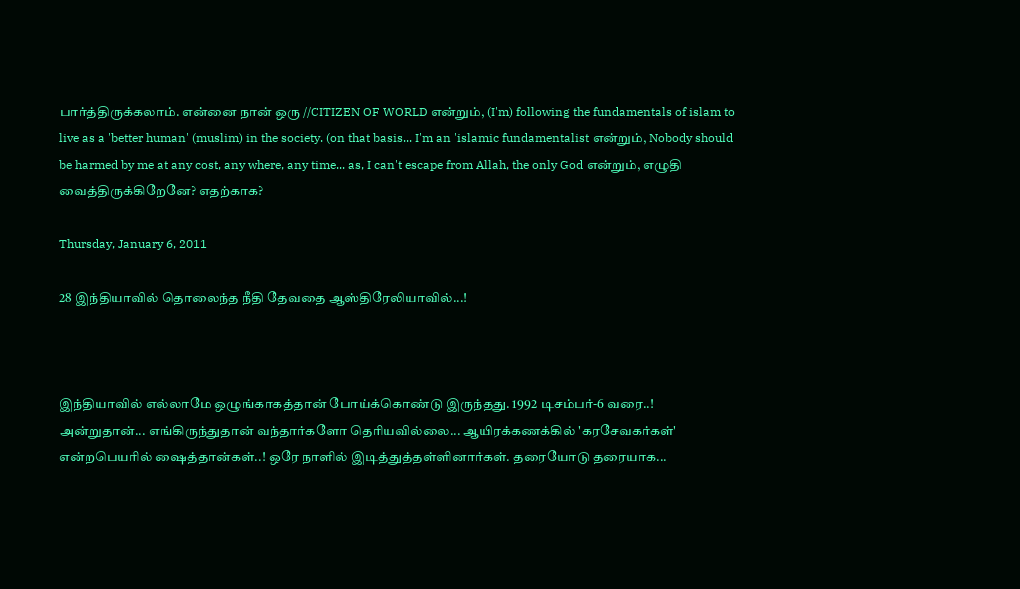பார்த்திருக்கலாம். என்னை நான் ஒரு //CITIZEN OF WORLD என்றும், (I'm) following the fundamentals of islam to live as a 'better human' (muslim) in the society. (on that basis... I'm an 'islamic fundamentalist என்றும், Nobody should be harmed by me at any cost, any where, any time... as, I can't escape from Allah, the only God என்றும், எழுதி வைத்திருக்கிறேனே? எதற்காக?

Thursday, January 6, 2011

28 இந்தியாவில் தொலைந்த நீதி தேவதை ஆஸ்திரேலியாவில்...!



இந்தியாவில் எல்லாமே ஒழுங்காகத்தான் போய்க்கொண்டு இருந்தது. 1992 டிசம்பர்-6 வரை..! அன்றுதான்... எங்கிருந்துதான் வந்தார்களோ தெரியவில்லை... ஆயிரக்கணக்கில் 'கரசேவகர்கள்' என்றபெயரில் ஷைத்தான்கள்..! ஒரே நாளில் இடித்துத்தள்ளினார்கள். தரையோடு தரையாக...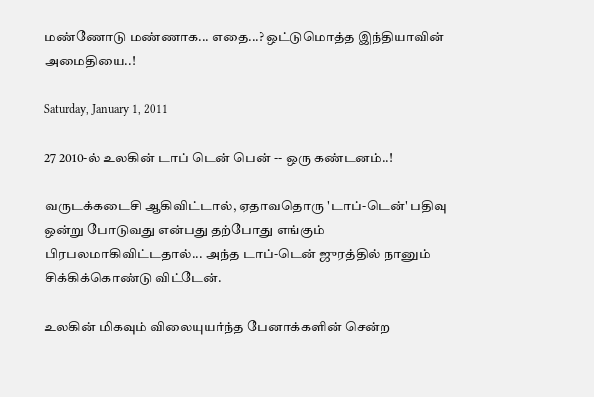மண்ணோடு மண்ணாக... எதை...? ஒட்டுமொத்த இந்தியாவின் அமைதியை..!

Saturday, January 1, 2011

27 2010-ல் உலகின் டாப் டென் பென் -- ஒரு கண்டனம்..!

வருடக்கடைசி ஆகிவிட்டால், ஏதாவதொரு 'டாப்-டென்' பதிவு ஒன்று போடுவது என்பது தற்போது எங்கும் பிரபலமாகிவிட்டதால்... அந்த டாப்-டென் ஜுரத்தில் நானும் சிக்கிக்கொண்டு விட்டேன்.

உலகின் மிகவும் விலையுயர்ந்த பேனாக்களின் சென்ற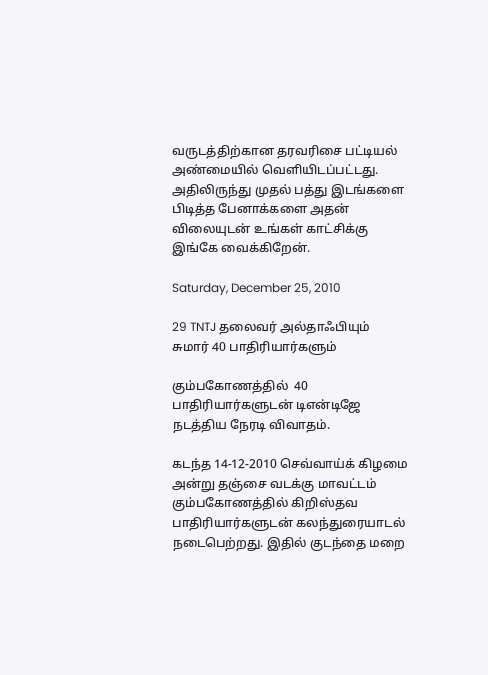வருடத்திற்கான தரவரிசை பட்டியல் அண்மையில் வெளியிடப்பட்டது. அதிலிருந்து முதல் பத்து இடங்களை பிடித்த பேனாக்களை அதன் விலையுடன் உங்கள் காட்சிக்கு இங்கே வைக்கிறேன்.

Saturday, December 25, 2010

29 TNTJ தலைவர் அல்தாஃபியும் சுமார் 40 பாதிரியார்களும்

கும்பகோணத்தில்  40 பாதிரியார்களுடன் டிஎன்டிஜே நடத்திய நேரடி விவாதம்.

கடந்த 14-12-2010 செவ்வாய்க் கிழமை அன்று தஞ்சை வடக்கு மாவட்டம் கும்பகோணத்தில் கிறிஸ்தவ பாதிரியார்களுடன் கலந்துரையாடல் நடைபெற்றது. இதில் குடந்தை மறை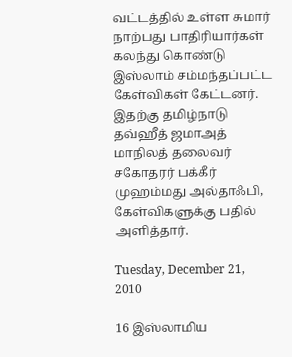வட்டத்தில் உள்ள சுமார் நாற்பது பாதிரியார்கள் கலந்து கொண்டு இஸ்லாம் சம்மந்தப்பட்ட கேள்விகள் கேட்டனர். இதற்கு தமிழ்நாடு தவ்ஹீத் ஜமாஅத் மாநிலத் தலைவர் சகோதரர் பக்கீர் முஹம்மது அல்தாஃபி, கேள்விகளுக்கு பதில் அளித்தார்.

Tuesday, December 21, 2010

16 இஸ்லாமிய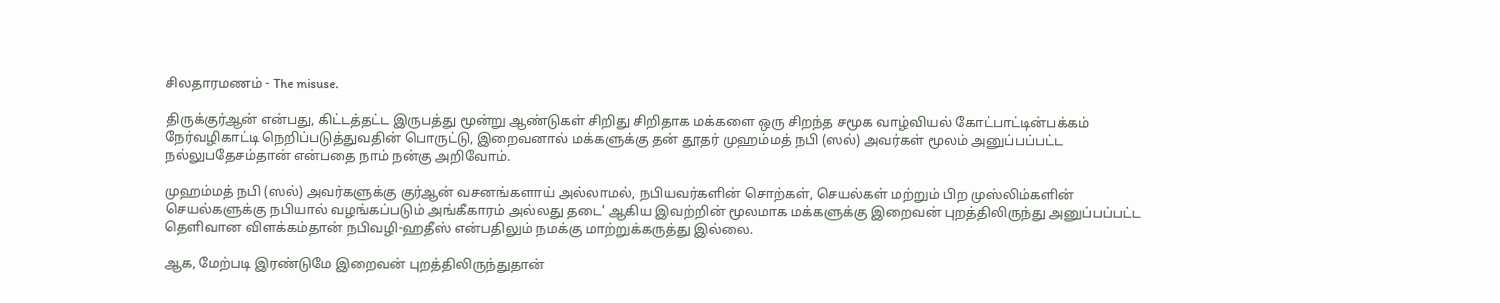சிலதாரமணம் - The misuse.

திருக்குர்ஆன் என்பது, கிட்டத்தட்ட இருபத்து மூன்று ஆண்டுகள் சிறிது சிறிதாக மக்களை ஒரு சிறந்த சமூக வாழ்வியல் கோட்பாட்டின்பக்கம் நேர்வழிகாட்டி நெறிப்படுத்துவதின் பொருட்டு, இறைவனால் மக்களுக்கு தன் தூதர் முஹம்மத் நபி (ஸல்) அவர்கள் மூலம் அனுப்பப்பட்ட நல்லுபதேசம்தான் என்பதை நாம் நன்கு அறிவோம்.

முஹம்மத் நபி (ஸல்) அவர்களுக்கு குர்ஆன் வசனங்களாய் அல்லாமல், நபியவர்களின் சொற்கள், செயல்கள் மற்றும் பிற முஸ்லிம்களின் செயல்களுக்கு நபியால் வழங்கப்படும் அங்கீகாரம் அல்லது தடை' ஆகிய இவற்றின் மூலமாக மக்களுக்கு இறைவன் புறத்திலிருந்து அனுப்பப்பட்ட தெளிவான விளக்கம்தான் நபிவழி-ஹதீஸ் என்பதிலும் நமக்கு மாற்றுக்கருத்து இல்லை.

ஆக, மேற்படி இரண்டுமே இறைவன் புறத்திலிருந்துதான்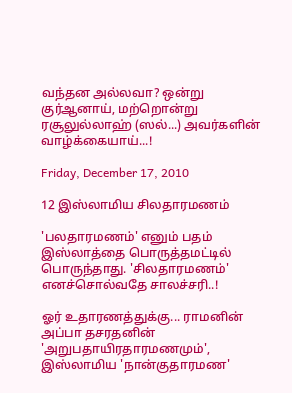வந்தன அல்லவா? ஒன்று குர்ஆனாய், மற்றொன்று ரசூலுல்லாஹ் (ஸல்...) அவர்களின் வாழ்க்கையாய்...!

Friday, December 17, 2010

12 இஸ்லாமிய சிலதாரமணம்

'பலதாரமணம்' எனும் பதம் இஸ்லாத்தை பொருத்தமட்டில் பொருந்தாது. 'சிலதாரமணம்' எனச்சொல்வதே சாலச்சரி..!

ஓர் உதாரணத்துக்கு... ராமனின் அப்பா தசரதனின் 'அறுபதாயிரதாரமணமும்',  இஸ்லாமிய 'நான்குதாரமண'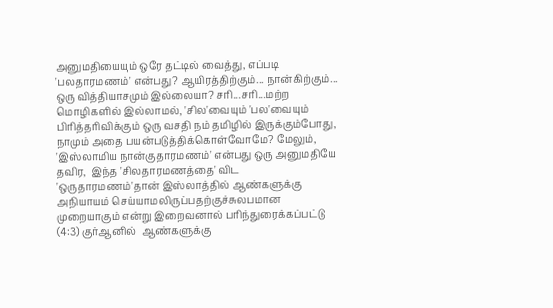அனுமதியையும் ஒரே தட்டில் வைத்து, எப்படி 'பலதாரமணம்' என்பது? ஆயிரத்திற்கும்... நான்கிற்கும்... ஒரு வித்தியாசமும் இல்லையா? சரி...சரி...மற்ற மொழிகளில் இல்லாமல், 'சில'வையும் 'பல'வையும் பிரித்தரிவிக்கும் ஒரு வசதி நம் தமிழில் இருக்கும்போது, நாமும் அதை பயன்படுத்திக்கொள்வோமே? மேலும், 'இஸ்லாமிய நான்குதாரமணம்' என்பது ஒரு அனுமதியே தவிர,  இந்த 'சிலதாரமணத்தை' விட 'ஒருதாரமணம்'தான் இஸ்லாத்தில் ஆண்களுக்கு அநியாயம் செய்யாமலிருப்பதற்குச்சுலபமான முறையாகும் என்று இறைவனால் பரிந்துரைக்கப்பட்டு (4:3) குர்ஆனில்  ஆண்களுக்கு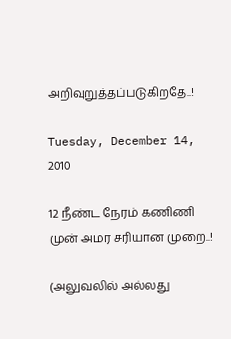அறிவுறுத்தப்படுகிறதே..!

Tuesday, December 14, 2010

12 நீண்ட நேரம் கணிணி முன் அமர சரியான முறை..!

(அலுவலில் அல்லது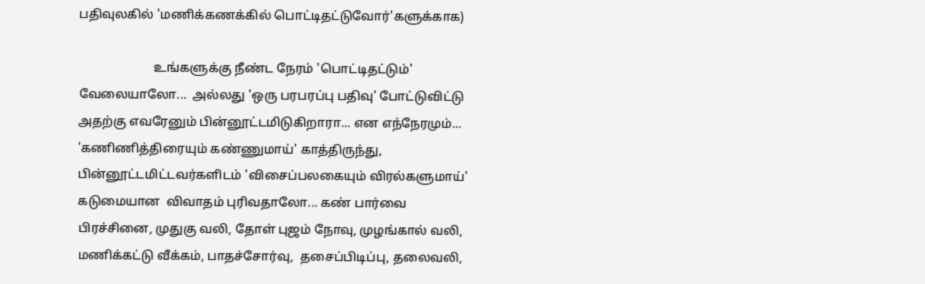பதிவுலகில் 'மணிக்கணக்கில் பொட்டிதட்டுவோர்'களுக்காக)

                        உங்களுக்கு நீண்ட நேரம் 'பொட்டிதட்டும்' வேலையாலோ...  அல்லது 'ஒரு பரபரப்பு பதிவு' போட்டுவிட்டு அதற்கு எவரேனும் பின்னூட்டமிடுகிறாரா... என எந்நேரமும்...  'கணிணித்திரையும் கண்ணுமாய்' காத்திருந்து, பின்னூட்டமிட்டவர்களிடம் 'விசைப்பலகையும் விரல்களுமாய்' கடுமையான  விவாதம் புரிவதாலோ... கண் பார்வை பிரச்சினை, முதுகு வலி, தோள் புஜம் நோவு, முழங்கால் வலி, மணிக்கட்டு வீக்கம், பாதச்சோர்வு,  தசைப்பிடிப்பு, தலைவலி,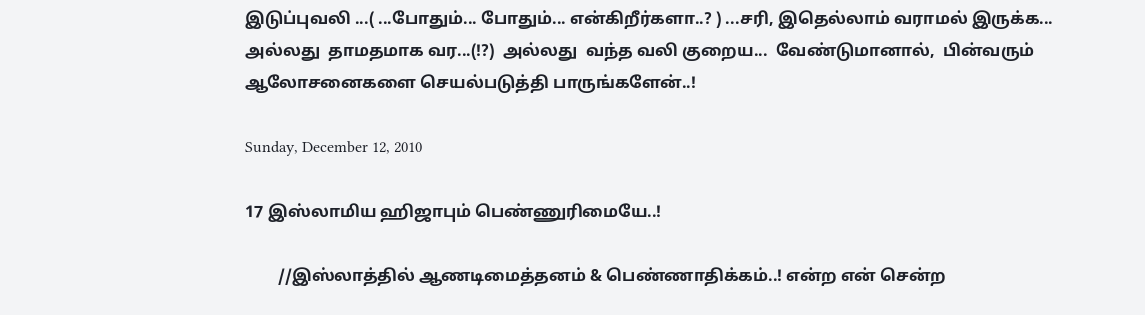இடுப்புவலி ...( ...போதும்... போதும்... என்கிறீர்களா..? ) ...சரி, இதெல்லாம் வராமல் இருக்க... அல்லது  தாமதமாக வர...(!?)  அல்லது  வந்த வலி குறைய...  வேண்டுமானால்,  பின்வரும் ஆலோசனைகளை செயல்படுத்தி பாருங்களேன்..!

Sunday, December 12, 2010

17 இஸ்லாமிய ஹிஜாபும் பெண்ணுரிமையே..!

        //இஸ்லாத்தில் ஆணடிமைத்தனம் & பெண்ணாதிக்கம்..! என்ற என் சென்ற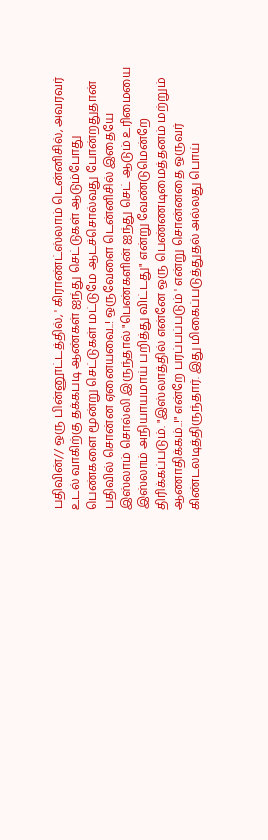பதிவின்// ஒரு பின்னூட்டத்தில், ' கிராண்ட்ஸ்லாம் டென்னிசில், அவரவர் உடல் வாகிற்கு தக்கபடி ஆண்கள் ஐந்து செட்டுகள் ஆடும்போது பெண்களை மூன்று செட்டுகள் மட்டுமே ஆடச்சொல்வது போன்றதுதான் பதிவில் சொன்ன ஏனையவை..! ஒருவேளை டென்னிசில் இதையே இஸ்லாம் சொல்லி இருந்தால் "பெண்களின் ஐந்து செட் ஆடும் உரிமையை இஸ்லாம் அநியாயமாய் பறித்து விட்டது" என்று வேண்டுமென்றே திரிக்கப்படும். "இஸ்லாத்தில் என்னே ஒரு பெண்ணடிமைத்தனம் மற்றும் ஆணாதிக்கம்..!" என்றே பரப்பப்படும் ' என்று சொன்னதை ஒருவர் கிண்டலடித்திருந்தார். இது மிகைப்படுத்துதல் அல்லது பொய்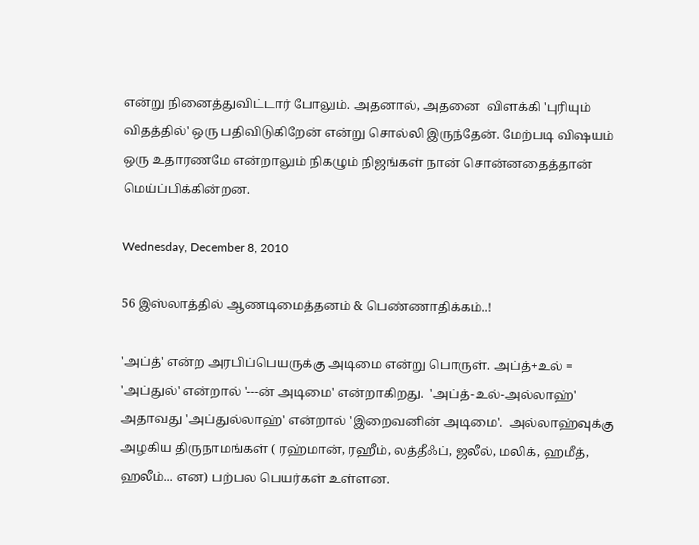என்று நினைத்துவிட்டார் போலும். அதனால், அதனை  விளக்கி 'புரியும் விதத்தில்' ஒரு பதிவிடுகிறேன் என்று சொல்லி இருந்தேன். மேற்படி விஷயம் ஒரு உதாரணமே என்றாலும் நிகழும் நிஜங்கள் நான் சொன்னதைத்தான் மெய்ப்பிக்கின்றன.

Wednesday, December 8, 2010

56 இஸ்லாத்தில் ஆணடிமைத்தனம் & பெண்ணாதிக்கம்..!

'அப்த்' என்ற அரபிப்பெயருக்கு அடிமை என்று பொருள். அப்த்+உல் = 'அப்துல்' என்றால் '---ன் அடிமை' என்றாகிறது.  'அப்த்-உல்-அல்லாஹ்' அதாவது 'அப்துல்லாஹ்' என்றால் 'இறைவனின் அடிமை'.  அல்லாஹ்வுக்கு அழகிய திருநாமங்கள் ( ரஹ்மான், ரஹீம், லத்தீஃப், ஜலீல், மலிக், ஹமீத்,  ஹலீம்... என) பற்பல பெயர்கள் உள்ளன.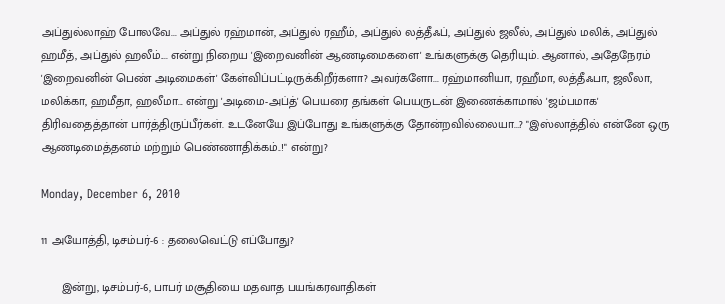அப்துல்லாஹ் போலவே... அப்துல் ரஹ்மான், அப்துல் ரஹீம், அப்துல் லத்தீஃப், அப்துல் ஜலீல், அப்துல் மலிக், அப்துல் ஹமீத், அப்துல் ஹலீம்.... என்று நிறைய 'இறைவனின் ஆணடிமைகளை' உங்களுக்கு தெரியும். ஆனால், அதேநேரம் 'இறைவனின் பெண் அடிமைகள்' கேள்விப்பட்டிருக்கிறீர்களா? அவர்களோ... ரஹ்மானியா, ரஹீமா, லத்தீஃபா, ஜலீலா, மலிக்கா, ஹமீதா, ஹலீமா... என்று 'அடிமை-அப்த்' பெயரை தங்கள் பெயருடன் இணைக்காமால் 'ஜம்பமாக' திரிவதைத்தான் பார்த்திருப்பீர்கள். உடனேயே இப்போது உங்களுக்கு தோன்றவில்லையா...? "இஸ்லாத்தில் என்னே ஒரு ஆணடிமைத்தனம் மற்றும் பெண்ணாதிக்கம்..!" என்று?

Monday, December 6, 2010

11 அயோத்தி, டிசம்பர்-6 : தலைவெட்டு எப்போது?

      இன்று, டிசம்பர்-6, பாபர் மசூதியை மதவாத பயங்கரவாதிகள்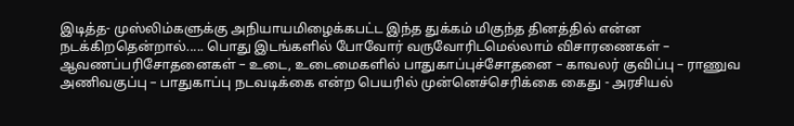இடித்த- முஸ்லிம்களுக்கு அநியாயமிழைக்கபட்ட இந்த துக்கம் மிகுந்த தினத்தில் என்ன நடக்கிறதென்றால்..... பொது இடங்களில் போவோர் வருவோரிடமெல்லாம் விசாரணைகள் – ஆவணப்பரிசோதனைகள் – உடை, உடைமைகளில் பாதுகாப்புச்சோதனை – காவலர் குவிப்பு – ராணுவ அணிவகுப்பு – பாதுகாப்பு நடவடிக்கை என்ற பெயரில் முன்னெச்செரிக்கை கைது - அரசியல்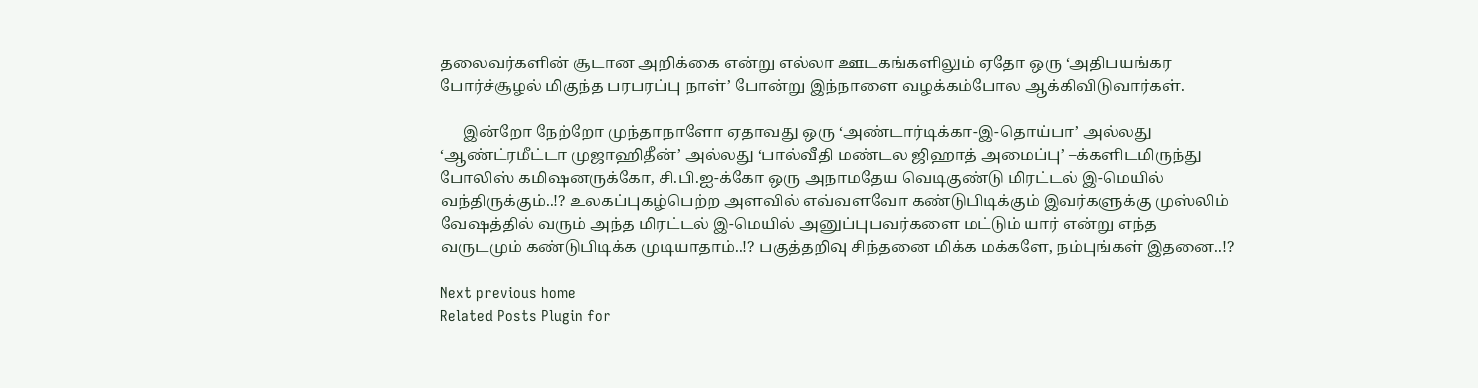தலைவர்களின் சூடான அறிக்கை என்று எல்லா ஊடகங்களிலும் ஏதோ ஒரு ‘அதிபயங்கர போர்ச்சூழல் மிகுந்த பரபரப்பு நாள்’ போன்று இந்நாளை வழக்கம்போல ஆக்கிவிடுவார்கள்.

      இன்றோ நேற்றோ முந்தாநாளோ ஏதாவது ஒரு ‘அண்டார்டிக்கா-இ-தொய்பா’ அல்லது  ‘ஆண்ட்ரமீட்டா முஜாஹிதீன்’ அல்லது ‘பால்வீதி மண்டல ஜிஹாத் அமைப்பு’ –க்களிடமிருந்து போலிஸ் கமிஷனருக்கோ, சி.பி.ஐ-க்கோ ஒரு அநாமதேய வெடிகுண்டு மிரட்டல் இ-மெயில் வந்திருக்கும்..!? உலகப்புகழ்பெற்ற அளவில் எவ்வளவோ கண்டுபிடிக்கும் இவர்களுக்கு முஸ்லிம் வேஷத்தில் வரும் அந்த மிரட்டல் இ-மெயில் அனுப்புபவர்களை மட்டும் யார் என்று எந்த வருடமும் கண்டுபிடிக்க முடியாதாம்..!? பகுத்தறிவு சிந்தனை மிக்க மக்களே, நம்புங்கள் இதனை..!?

Next previous home
Related Posts Plugin for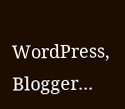WordPress, Blogger...